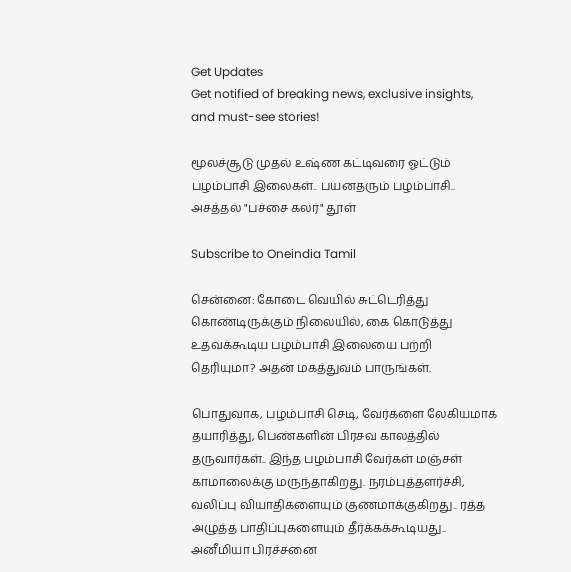Get Updates
Get notified of breaking news, exclusive insights, and must-see stories!

மூலச்சூடு முதல் உஷ்ண கட்டிவரை ஓட்டும் பழம்பாசி இலைகள்.. பயனதரும் பழம்பாசி.. அசத்தல் "பச்சை கலர்" தூள்

Subscribe to Oneindia Tamil

சென்னை: கோடை வெயில் சுட்டெரித்து கொண்டிருக்கும் நிலையில், கை கொடுத்து உதவக்கூடிய பழம்பாசி இலையை பற்றி தெரியுமா? அதன் மகத்துவம் பாருங்கள்.

பொதுவாக, பழம்பாசி செடி, வேர்களை லேகியமாக தயாரித்து, பெண்களின் பிரசவ காலத்தில் தருவார்கள்.. இந்த பழம்பாசி வேர்கள் மஞ்சள் காமாலைக்கு மருந்தாகிறது. நரம்புத்தளர்ச்சி, வலிப்பு வியாதிகளையும் குணமாக்குகிறது.. ரத்த அழுத்த பாதிப்புகளையும் தீர்க்கக்கூடியது.. அனீமியா பிரச்சனை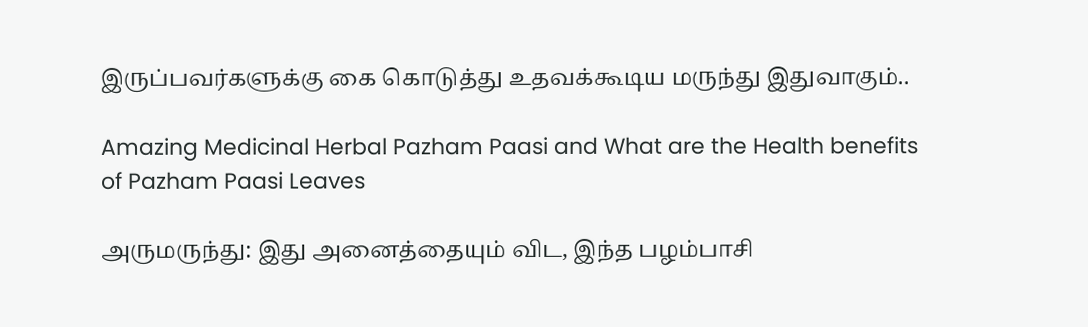இருப்பவர்களுக்கு கை கொடுத்து உதவக்கூடிய மருந்து இதுவாகும்..

Amazing Medicinal Herbal Pazham Paasi and What are the Health benefits of Pazham Paasi Leaves

அருமருந்து: இது அனைத்தையும் விட, இந்த பழம்பாசி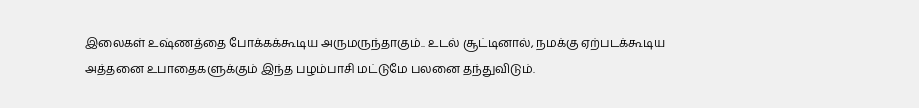இலைகள் உஷ்ணத்தை போக்கக்கூடிய அருமருந்தாகும்.. உடல் சூட்டினால், நமக்கு ஏற்படக்கூடிய அத்தனை உபாதைகளுக்கும் இந்த பழம்பாசி மட்டுமே பலனை தந்துவிடும்.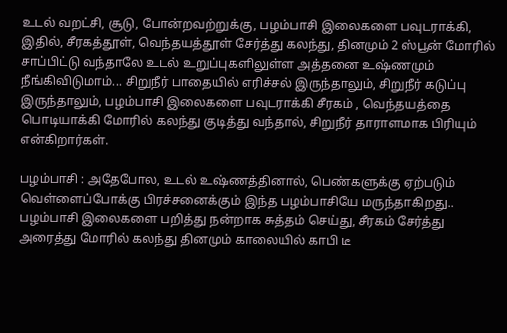உடல் வறட்சி, சூடு, போன்றவற்றுக்கு, பழம்பாசி இலைகளை பவுடராக்கி, இதில், சீரகத்தூள், வெந்தயத்தூள் சேர்த்து கலந்து, தினமும் 2 ஸ்பூன் மோரில் சாப்பிட்டு வந்தாலே உடல் உறுப்புகளிலுள்ள அத்தனை உஷ்ணமும் நீங்கிவிடுமாம்... சிறுநீர் பாதையில் எரிச்சல் இருந்தாலும், சிறுநீர் கடுப்பு இருந்தாலும், பழம்பாசி இலைகளை பவுடராக்கி சீரகம் , வெந்தயத்தை பொடியாக்கி மோரில் கலந்து குடித்து வந்தால், சிறுநீர் தாராளமாக பிரியும் என்கிறார்கள்.

பழம்பாசி : அதேபோல, உடல் உஷ்ணத்தினால், பெண்களுக்கு ஏற்படும் வெள்ளைப்போக்கு பிரச்சனைக்கும் இந்த பழம்பாசியே மருந்தாகிறது.. பழம்பாசி இலைகளை பறித்து நன்றாக சுத்தம் செய்து, சீரகம் சேர்த்து அரைத்து மோரில் கலந்து தினமும் காலையில் காபி டீ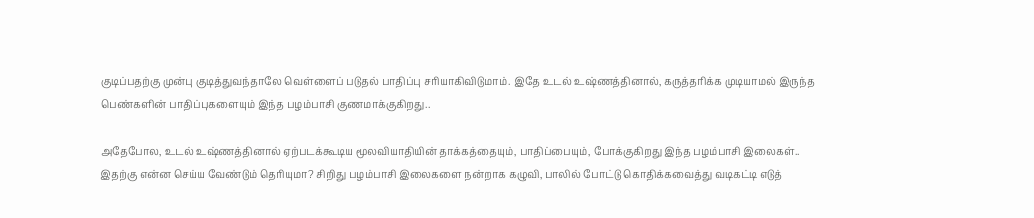குடிப்பதற்கு முன்பு குடித்துவந்தாலே வெள்ளைப் படுதல் பாதிப்பு சரியாகிவிடுமாம். இதே உடல் உஷ்ணத்தினால், கருத்தரிக்க முடியாமல் இருந்த பெண்களின் பாதிப்புகளையும் இந்த பழம்பாசி குணமாக்குகிறது..

அதேபோல, உடல் உஷ்ணத்தினால் ஏற்படக்கூடிய மூலவியாதியின் தாக்கத்தையும், பாதிப்பையும், போக்குகிறது இந்த பழம்பாசி இலைகள்.. இதற்கு என்ன செய்ய வேண்டும் தெரியுமா? சிறிது பழம்பாசி இலைகளை நன்றாக கழுவி, பாலில் போட்டு கொதிக்கவைத்து வடிகட்டி எடுத்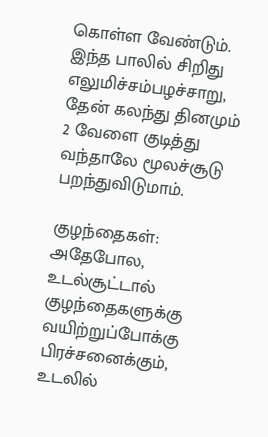கொள்ள வேண்டும். இந்த பாலில் சிறிது எலுமிச்சம்பழச்சாறு, தேன் கலந்து தினமும் 2 வேளை குடித்து வந்தாலே மூலச்சூடு பறந்துவிடுமாம்.

குழந்தைகள்: அதேபோல, உடல்சூட்டால் குழந்தைகளுக்கு வயிற்றுப்போக்கு பிரச்சனைக்கும், உடலில்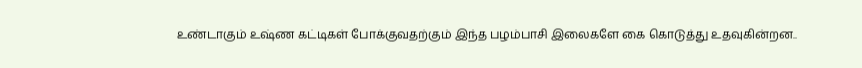உண்டாகும் உஷ்ண கட்டிகள் போக்குவதற்கும் இந்த பழம்பாசி இலைகளே கை கொடுத்து உதவுகின்றன..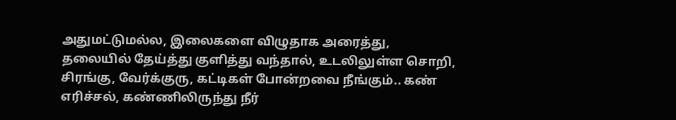அதுமட்டுமல்ல, இலைகளை விழுதாக அரைத்து, தலையில் தேய்த்து குளித்து வந்தால், உடலிலுள்ள சொறி, சிரங்கு, வேர்க்குரு, கட்டிகள் போன்றவை நீங்கும்.. கண் எரிச்சல், கண்ணிலிருந்து நீர்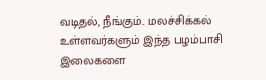வடிதல், நீங்கும்.. மலச்சிக்கல் உள்ளவர்களும் இந்த பழம்பாசி இலைகளை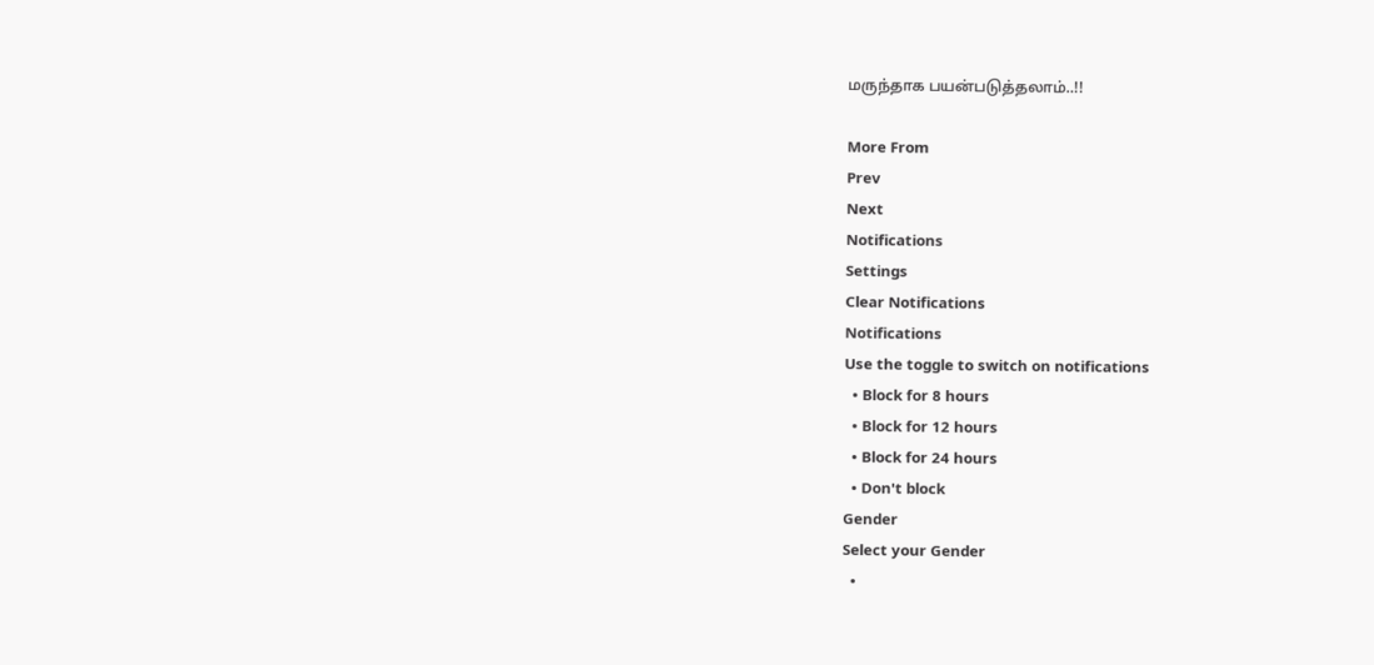மருந்தாக பயன்படுத்தலாம்..!!

More From
Prev
Next
Notifications
Settings
Clear Notifications
Notifications
Use the toggle to switch on notifications
  • Block for 8 hours
  • Block for 12 hours
  • Block for 24 hours
  • Don't block
Gender
Select your Gender
  •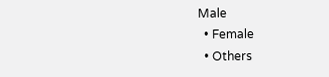Male
  • Female
  • Others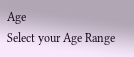Age
Select your Age Range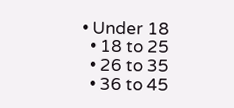• Under 18
  • 18 to 25
  • 26 to 35
  • 36 to 45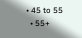• 45 to 55
  • 55+